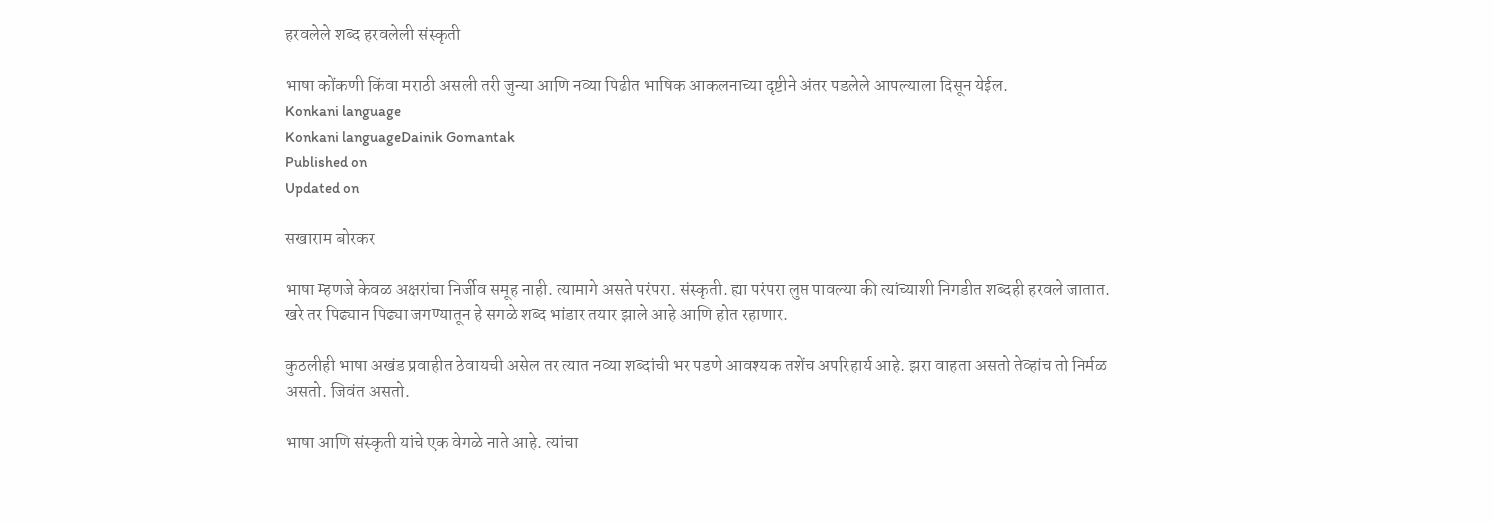हरवलेले शब्द हरवलेली संस्कृती

भाषा कोंकणी किंवा मराठी असली तरी जुन्या आणि नव्या पिढीत भाषिक आकलनाच्या दृष्टीने अंतर पडलेले आपल्याला दिसून येईल.
Konkani language
Konkani languageDainik Gomantak
Published on
Updated on

सखाराम बोरकर

भाषा म्हणजे केवळ अक्षरांचा निर्जीव समूह नाही. त्यामागे असते परंपरा. संस्कृती. ह्या परंपरा लुप्त पावल्या की त्यांच्याशी निगडीत शब्दही हरवले जातात. खरे तर पिढ्यान पिढ्या जगण्यातून हे सगळे शब्द भांडार तयार झाले आहे आणि होत रहाणार.

कुठलीही भाषा अखंड प्रवाहीत ठेवायची असेल तर त्यात नव्या शब्दांची भर पडणे आवश्यक तशेंच अपरिहार्य आहे. झरा वाहता असतो तेव्हांच तो निर्मळ असतो. जिवंत असतो.

भाषा आणि संस्कृती यांचे एक वेगळे नाते आहे. त्यांचा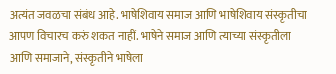अत्यंत जवळचा संबंध आहे. भाषेशिवाय समाज आणि भाषेशिवाय संस्कृतीचा आपण विचारच करुं शकत नाहीं. भाषेने समाज आणि त्याच्या संस्कृतीला आणि समाजाने, संस्कृतीने भाषेला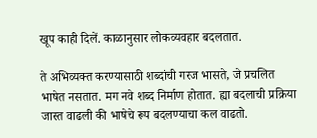खूप काही दिलें. काळानुसार लोकव्यवहार बदलतात.

ते अभिव्यक्त करण्यासाठी शब्दांची गरज भासते, जे प्रचलित भाषेत नसतात. मग नवे शब्द निर्माण होतात. ह्या बदलाची प्रक्रिया जास्त वाढली की भाषेचे रूप बदलण्याचा कल वाढतो.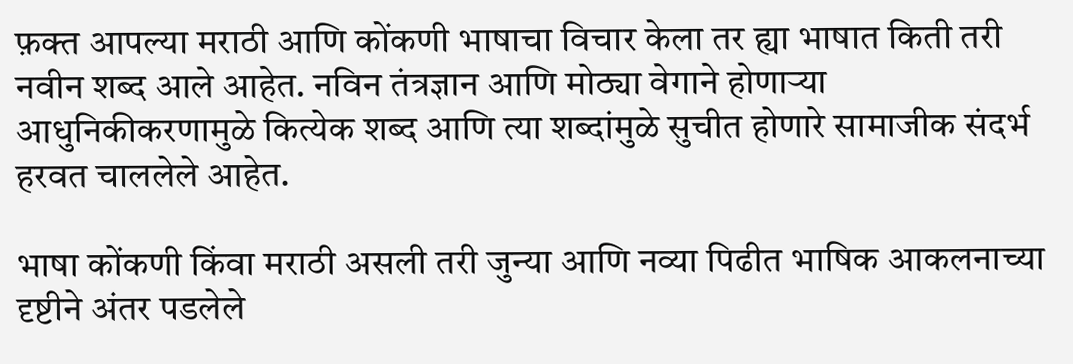फ़क्त आपल्या मराठी आणि कोंकणी भाषाचा विचार केला तर ह्या भाषात किती तरी नवीन शब्द आले आहेत. नविन तंत्रज्ञान आणि मोठ्या वेगाने होणाऱ्या आधुनिकीकरणामुळे कित्येक शब्द आणि त्या शब्दांमुळे सुचीत होणारे सामाजीक संदर्भ हरवत चाललेले आहेत.

भाषा कोंकणी किंवा मराठी असली तरी जुन्या आणि नव्या पिढीत भाषिक आकलनाच्या दृष्टीने अंतर पडलेले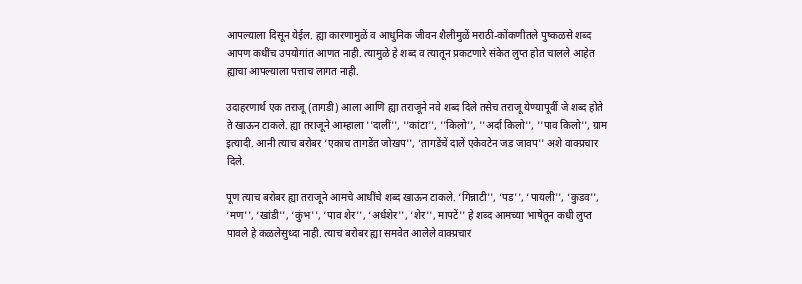आपल्याला दिसून येईल. ह्या कारणामुळें व आधुनिक जीवन शैलीमुळें मराठी-कोंकणीतले पुष्कळसे शब्द आपण कधींच उपयोगांत आणत नाही. त्यामुळे हे शब्द व त्यातून प्रकटणारे संकेत लुप्त होत चालले आहेत ह्याचा आपल्याला पत्ताच लागत नाही.

उदाहरणार्थ एक तराजू (तागडी) आला आणि ह्या तराजूने नवे शब्द दिले तसेच तराजू येण्यापूर्वी जे शब्द होते ते खाऊन टाकले. ह्या तराजूने आम्हाला ''दालीं'', ''कांटा'', ''किलो'', ''अर्दा किलो'', ''पाव किलो'', ग्राम इत्यादी. आनी त्याच बरोबर ‘एकाच तागडेंत जोखप'', ‘तागडेंचें दालें एकेवटेन जड जावप'' अशे वाक्प्रचार दिले.

पूण त्याच बरोबर ह्या तराजूने आमचे आधींचे शब्द खाऊन टाकले. ‘गिन्नाटी'', ‘पड'', ‘पायली'', ‘कुडव'', ‘मण'', ‘खांडी'', ‘कुंभ'', ‘पाव शेर'', ‘अर्धशेर'', ‘शेर'', मापटें'' हे शब्द आमच्या भाषेतून कधी लुप्त पावले हे कळलेसुध्दा नाही. त्याच बरोबर ह्या समवेत आलेले वाक्प्रचार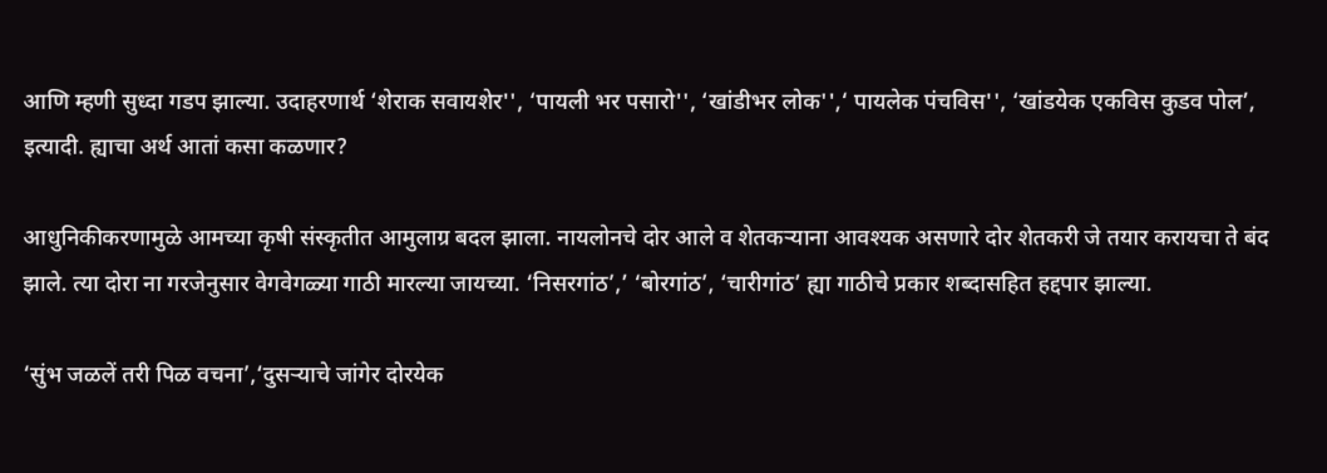आणि म्हणी सुध्दा गडप झाल्या. उदाहरणार्थ ‘शेराक सवायशेर'', ‘पायली भर पसारो'', ‘खांडीभर लोक'',‘ पायलेक पंचविस'', ‘खांडयेक एकविस कुडव पोल’, इत्यादी. ह्याचा अर्थ आतां कसा कळणार?

आधुनिकीकरणामुळे आमच्या कृषी संस्कृतीत आमुलाग्र बदल झाला. नायलोनचे दोर आले व शेतकऱ्याना आवश्यक असणारे दोर शेतकरी जे तयार करायचा ते बंद झाले. त्या दोरा ना गरजेनुसार वेगवेगळ्या गाठी मारल्या जायच्या. ‘निसरगांठ’,’ ‘बोरगांठ’, ‘चारीगांठ’ ह्या गाठीचे प्रकार शब्दासहित हद्दपार झाल्या.

‘सुंभ जळलें तरी पिळ वचना’,‘दुसऱ्याचे जांगेर दोरयेक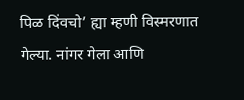पिळ दिंवचो’ ह्या म्हणी विस्मरणात गेल्या. नांगर गेला आणि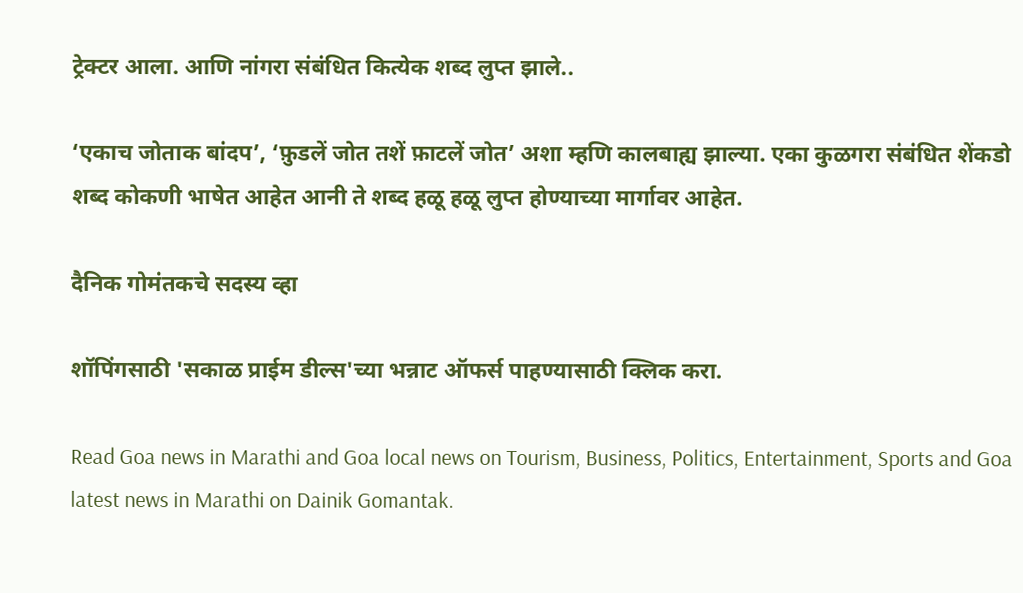ट्रेक्टर आला. आणि नांगरा संबंधित कित्येक शब्द लुप्त झाले..

‘एकाच जोताक बांदप’, ‘फ़ुडलें जोत तशें फ़ाटलें जोत’ अशा म्हणि कालबाह्य झाल्या. एका कुळगरा संबंधित शेंकडो शब्द कोकणी भाषेत आहेत आनी ते शब्द हळू हळू लुप्त होण्याच्या मार्गावर आहेत.

दैनिक गोमंतकचे सदस्य व्हा

शॉपिंगसाठी 'सकाळ प्राईम डील्स'च्या भन्नाट ऑफर्स पाहण्यासाठी क्लिक करा.

Read Goa news in Marathi and Goa local news on Tourism, Business, Politics, Entertainment, Sports and Goa latest news in Marathi on Dainik Gomantak.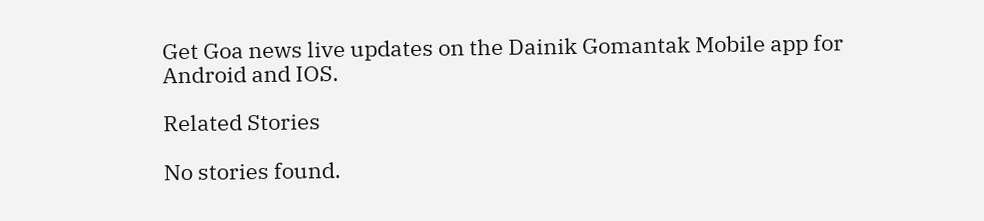Get Goa news live updates on the Dainik Gomantak Mobile app for Android and IOS.

Related Stories

No stories found.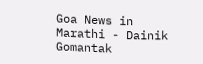Goa News in Marathi - Dainik Gomantak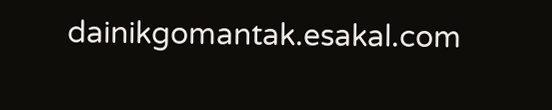dainikgomantak.esakal.com